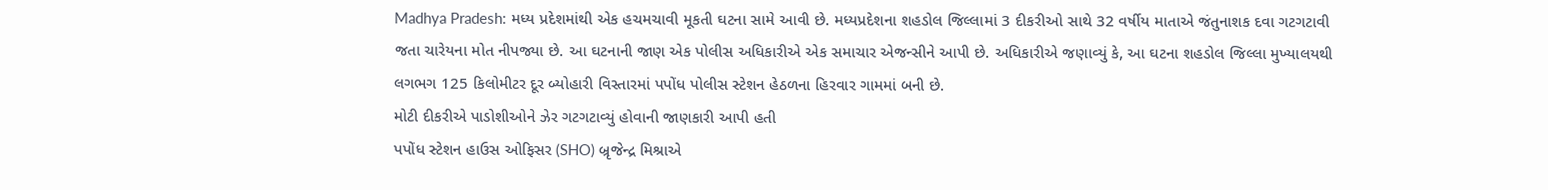Madhya Pradesh: મધ્ય પ્રદેશમાંથી એક હચમચાવી મૂકતી ઘટના સામે આવી છે. મધ્યપ્રદેશના શહડોલ જિલ્લામાં 3 દીકરીઓ સાથે 32 વર્ષીય માતાએ જંતુનાશક દવા ગટગટાવી જતા ચારેયના મોત નીપજ્યા છે. આ ઘટનાની જાણ એક પોલીસ અધિકારીએ એક સમાચાર એજન્સીને આપી છે. અધિકારીએ જણાવ્યું કે, આ ઘટના શહડોલ જિલ્લા મુખ્યાલયથી લગભગ 125 કિલોમીટર દૂર બ્યોહારી વિસ્તારમાં પપોંધ પોલીસ સ્ટેશન હેઠળના હિરવાર ગામમાં બની છે.
મોટી દીકરીએ પાડોશીઓને ઝેર ગટગટાવ્યું હોવાની જાણકારી આપી હતી
પપોંધ સ્ટેશન હાઉસ ઓફિસર (SHO) બ્રૃજેન્દ્ર મિશ્રાએ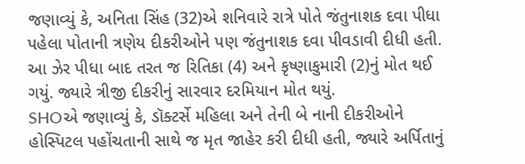જણાવ્યું કે, અનિતા સિંહ (32)એ શનિવારે રાત્રે પોતે જંતુનાશક દવા પીધા પહેલા પોતાની ત્રણેય દીકરીઓને પણ જંતુનાશક દવા પીવડાવી દીધી હતી. આ ઝેર પીધા બાદ તરત જ રિતિકા (4) અને કૃષ્ણાકુમારી (2)નું મોત થઈ ગયું. જ્યારે ત્રીજી દીકરીનું સારવાર દરમિયાન મોત થયું.
SHOએ જણાવ્યું કે, ડૉક્ટર્સે મહિલા અને તેની બે નાની દીકરીઓને હોસ્પિટલ પહોંચતાની સાથે જ મૃત જાહેર કરી દીધી હતી, જ્યારે અર્પિતાનું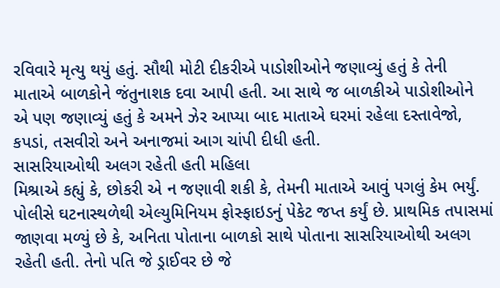રવિવારે મૃત્યુ થયું હતું. સૌથી મોટી દીકરીએ પાડોશીઓને જણાવ્યું હતું કે તેની માતાએ બાળકોને જંતુનાશક દવા આપી હતી. આ સાથે જ બાળકીએ પાડોશીઓને એ પણ જણાવ્યું હતું કે અમને ઝેર આપ્યા બાદ માતાએ ઘરમાં રહેલા દસ્તાવેજો, કપડાં, તસવીરો અને અનાજમાં આગ ચાંપી દીધી હતી.
સાસરિયાઓથી અલગ રહેતી હતી મહિલા
મિશ્રાએ કહ્યું કે, છોકરી એ ન જણાવી શકી કે, તેમની માતાએ આવું પગલું કેમ ભર્યું. પોલીસે ઘટનાસ્થળેથી એલ્યુમિનિયમ ફોસ્ફાઇડનું પેકેટ જપ્ત કર્યું છે. પ્રાથમિક તપાસમાં જાણવા મળ્યું છે કે, અનિતા પોતાના બાળકો સાથે પોતાના સાસરિયાઓથી અલગ રહેતી હતી. તેનો પતિ જે ડ્રાઈવર છે જે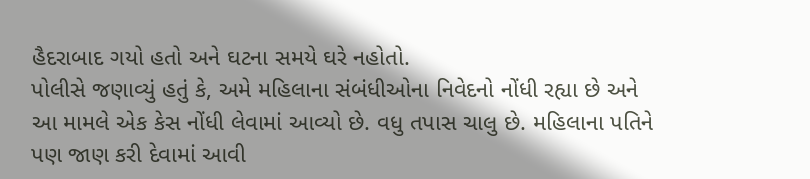હૈદરાબાદ ગયો હતો અને ઘટના સમયે ઘરે નહોતો.
પોલીસે જણાવ્યું હતું કે, અમે મહિલાના સંબંધીઓના નિવેદનો નોંધી રહ્યા છે અને આ મામલે એક કેસ નોંધી લેવામાં આવ્યો છે. વધુ તપાસ ચાલુ છે. મહિલાના પતિને પણ જાણ કરી દેવામાં આવી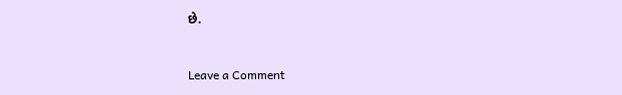છે.


Leave a Comment